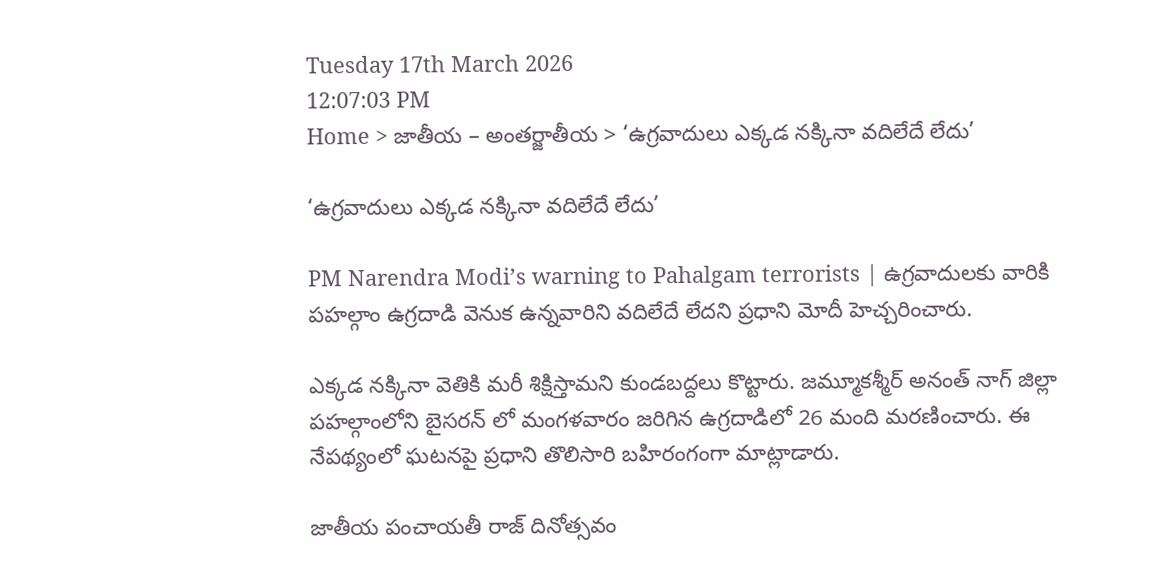Tuesday 17th March 2026
12:07:03 PM
Home > జాతీయ – అంతర్జాతీయ > ‘ఉగ్రవాదులు ఎక్కడ నక్కినా వదిలేదే లేదు’

‘ఉగ్రవాదులు ఎక్కడ నక్కినా వదిలేదే లేదు’

PM Narendra Modi’s warning to Pahalgam terrorists | ఉగ్రవాదులకు వారికి పహల్గాం ఉగ్రదాడి వెనుక ఉన్నవారిని వదిలేదే లేదని ప్రధాని మోదీ హెచ్చరించారు.

ఎక్కడ నక్కినా వెతికి మరీ శిక్షిస్తామని కుండబద్దలు కొట్టారు. జమ్మూకశ్మీర్ అనంత్ నాగ్ జిల్లా పహల్గాంలోని బైసరన్ లో మంగళవారం జరిగిన ఉగ్రదాడిలో 26 మంది మరణించారు. ఈ నేపథ్యంలో ఘటనపై ప్రధాని తొలిసారి బహిరంగంగా మాట్లాడారు.

జాతీయ పంచాయతీ రాజ్ దినోత్సవం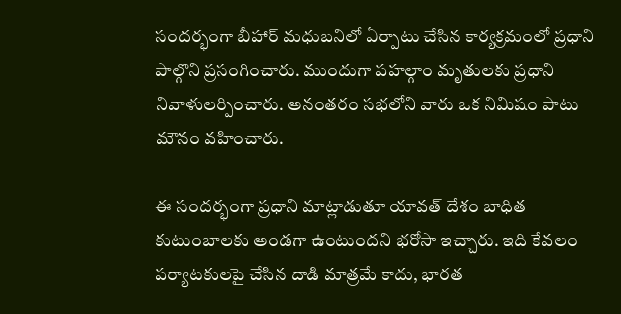సందర్భంగా బీహార్ మధుబనిలో ఏర్పాటు చేసిన కార్యక్రమంలో ప్రధాని పాల్గొని ప్రసంగించారు. ముందుగా పహల్గాం మృతులకు ప్రధాని నివాళులర్పించారు. అనంతరం సభలోని వారు ఒక నిమిషం పాటు మౌనం వహించారు.

ఈ సందర్భంగా ప్రధాని మాట్లాడుతూ యావత్ దేశం బాధిత కుటుంబాలకు అండగా ఉంటుందని భరోసా ఇచ్చారు. ఇది కేవలం పర్యాటకులపై చేసిన దాడి మాత్రమే కాదు, భారత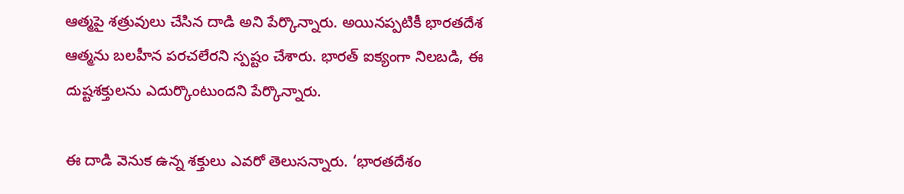ఆత్మపై శత్రువులు చేసిన దాడి అని పేర్కొన్నారు. అయినప్పటికీ భారతదేశ ఆత్మను బలహీన పరచలేరని స్పష్టం చేశారు. భారత్ ఐక్యంగా నిలబడి, ఈ దుష్టశక్తులను ఎదుర్కొంటుందని పేర్కొన్నారు.

ఈ దాడి వెనుక ఉన్న శక్తులు ఎవరో తెలుసన్నారు. ‘భారతదేశం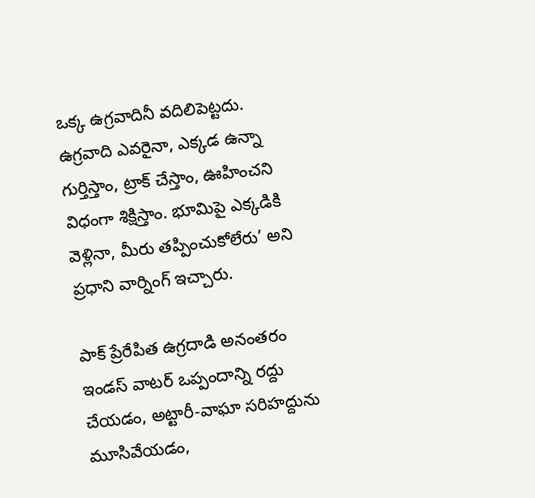ఒక్క ఉగ్రవాదినీ వదిలిపెట్టదు. ఉగ్రవాది ఎవరైనా, ఎక్కడ ఉన్నా గుర్తిస్తాం, ట్రాక్ చేస్తాం, ఊహించని విధంగా శిక్షిస్తాం. భూమిపై ఎక్కడికి వెళ్లినా, మీరు తప్పించుకోలేరు’ అని ప్రధాని వార్నింగ్ ఇచ్చారు.

పాక్ ప్రేరేపిత ఉగ్రదాడి అనంతరం ఇండస్ వాటర్ ఒప్పందాన్ని రద్దు చేయడం, అట్టారీ-వాఘా సరిహద్దును మూసివేయడం,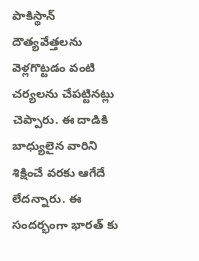పాకిస్థాన్ దౌత్యవేత్తలను వెళ్లగొట్టడం వంటి చర్యలను చేపట్టినట్లు చెప్పారు. ఈ దాడికి బాధ్యులైన వారిని శిక్షించే వరకు ఆగేదే లేదన్నారు. ఈ సందర్భంగా భారత్ కు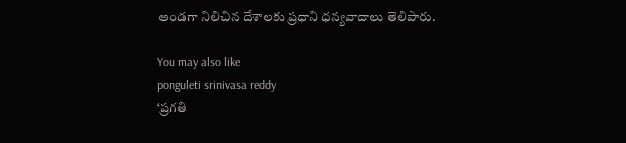అండగా నిలిచిన దేశాలకు ప్రధాని ధన్యవాదాలు తెలిపారు.

You may also like
ponguleti srinivasa reddy
‘ప్రగతి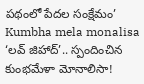పథంలో పేదల సంక్షేమం’
Kumbha mela monalisa
‘లవ్ జిహాద్’.. స్పందించిన కుంభమేళా మోనాలిసా!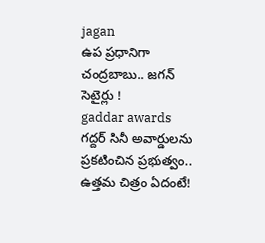jagan
ఉప ప్రధానిగా చంద్రబాబు.. జగన్ సెటైర్లు !
gaddar awards
గద్దర్ సినీ అవార్డులను ప్రకటించిన ప్రభుత్వం.. ఉత్తమ చిత్రం ఏదంటే!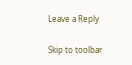Leave a Reply

Skip to toolbar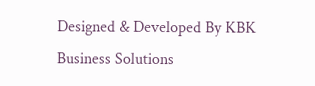Designed & Developed By KBK Business Solutions